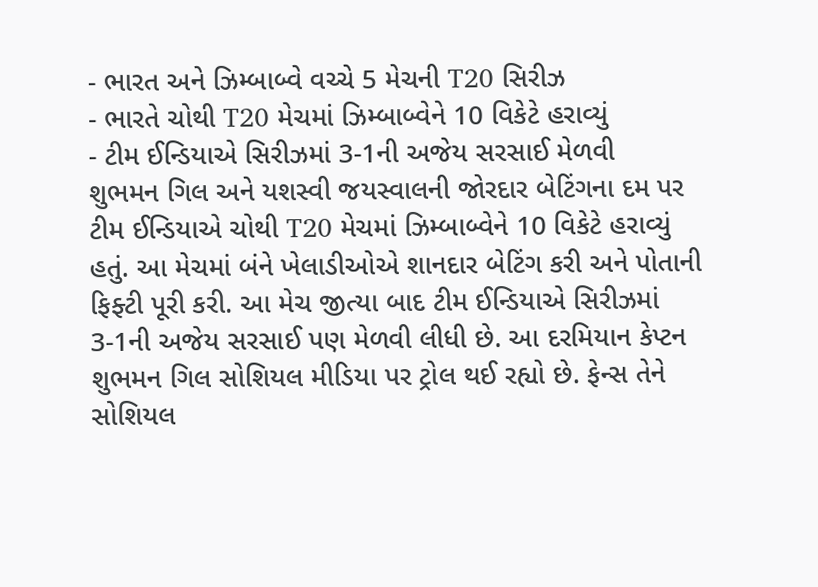- ભારત અને ઝિમ્બાબ્વે વચ્ચે 5 મેચની T20 સિરીઝ
- ભારતે ચોથી T20 મેચમાં ઝિમ્બાબ્વેને 10 વિકેટે હરાવ્યું
- ટીમ ઈન્ડિયાએ સિરીઝમાં 3-1ની અજેય સરસાઈ મેળવી
શુભમન ગિલ અને યશસ્વી જયસ્વાલની જોરદાર બેટિંગના દમ પર ટીમ ઈન્ડિયાએ ચોથી T20 મેચમાં ઝિમ્બાબ્વેને 10 વિકેટે હરાવ્યું હતું. આ મેચમાં બંને ખેલાડીઓએ શાનદાર બેટિંગ કરી અને પોતાની ફિફ્ટી પૂરી કરી. આ મેચ જીત્યા બાદ ટીમ ઈન્ડિયાએ સિરીઝમાં 3-1ની અજેય સરસાઈ પણ મેળવી લીધી છે. આ દરમિયાન કેપ્ટન શુભમન ગિલ સોશિયલ મીડિયા પર ટ્રોલ થઈ રહ્યો છે. ફેન્સ તેને સોશિયલ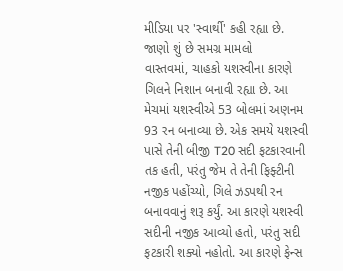મીડિયા પર 'સ્વાર્થી' કહી રહ્યા છે.
જાણો શું છે સમગ્ર મામલો
વાસ્તવમાં, ચાહકો યશસ્વીના કારણે ગિલને નિશાન બનાવી રહ્યા છે. આ મેચમાં યશસ્વીએ 53 બોલમાં અણનમ 93 રન બનાવ્યા છે. એક સમયે યશસ્વી પાસે તેની બીજી T20 સદી ફટકારવાની તક હતી, પરંતુ જેમ તે તેની ફિફ્ટીની નજીક પહોંચ્યો, ગિલે ઝડપથી રન બનાવવાનું શરૂ કર્યું. આ કારણે યશસ્વી સદીની નજીક આવ્યો હતો, પરંતુ સદી ફટકારી શક્યો નહોતો. આ કારણે ફેન્સ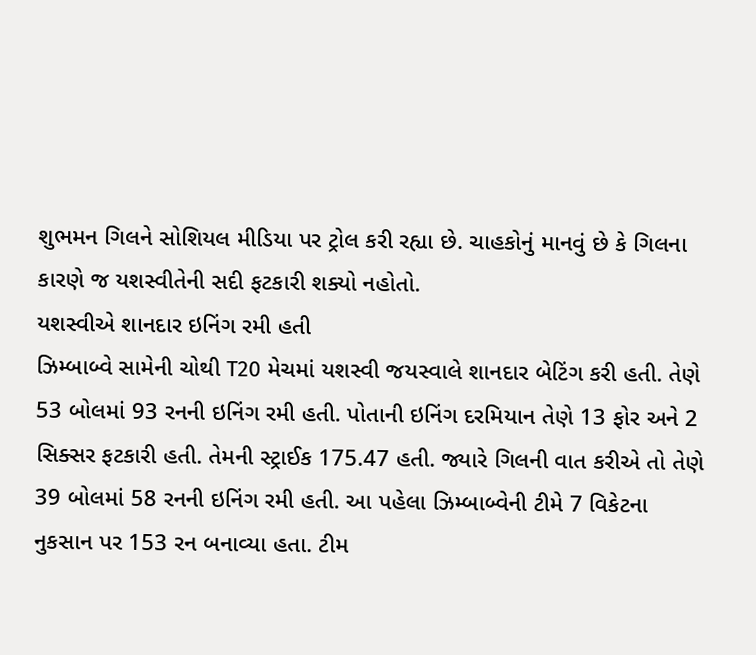શુભમન ગિલને સોશિયલ મીડિયા પર ટ્રોલ કરી રહ્યા છે. ચાહકોનું માનવું છે કે ગિલના કારણે જ યશસ્વીતેની સદી ફટકારી શક્યો નહોતો.
યશસ્વીએ શાનદાર ઇનિંગ રમી હતી
ઝિમ્બાબ્વે સામેની ચોથી T20 મેચમાં યશસ્વી જયસ્વાલે શાનદાર બેટિંગ કરી હતી. તેણે 53 બોલમાં 93 રનની ઇનિંગ રમી હતી. પોતાની ઇનિંગ દરમિયાન તેણે 13 ફોર અને 2 સિક્સર ફટકારી હતી. તેમની સ્ટ્રાઈક 175.47 હતી. જ્યારે ગિલની વાત કરીએ તો તેણે 39 બોલમાં 58 રનની ઇનિંગ રમી હતી. આ પહેલા ઝિમ્બાબ્વેની ટીમે 7 વિકેટના નુકસાન પર 153 રન બનાવ્યા હતા. ટીમ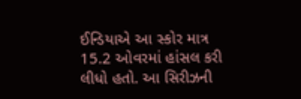ઈન્ડિયાએ આ સ્કોર માત્ર 15.2 ઓવરમાં હાંસલ કરી લીધો હતો. આ સિરીઝની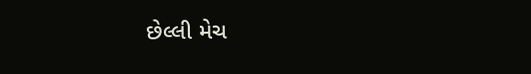છેલ્લી મેચ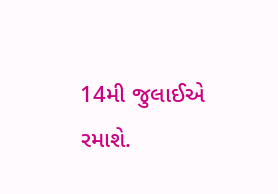14મી જુલાઈએ રમાશે.